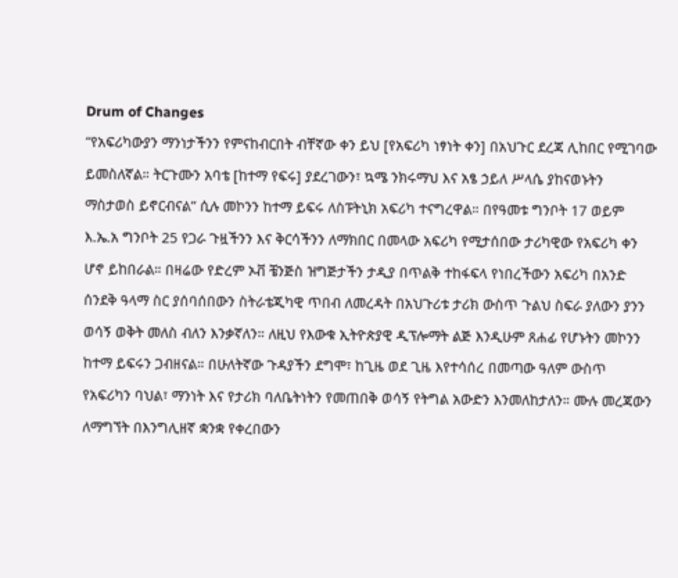Drum of Changes
“የአፍሪካውያን ማንነታችንን የምናከብርበት ብቸኛው ቀን ይህ [የአፍሪካ ነፃነት ቀን] በአህጉር ደረጃ ሊከበር የሚገባው ይመስለኛል። ትርጉሙን አባቴ [ከተማ የፍሩ] ያደረገውን፣ ኳሜ ንክሩማህ እና አፄ ኃይለ ሥላሴ ያከናወኑትን ማስታወስ ይኖርብናል” ሲሉ መኮንን ከተማ ይፍሩ ለስፑትኒክ አፍሪካ ተናግረዋል። በየዓመቱ ግንቦት 17 ወይም እ.ኤ.አ ግንቦት 25 የጋራ ጉዟችንን እና ቅርሳችንን ለማክበር በመላው አፍሪካ የሚታሰበው ታሪካዊው የአፍሪካ ቀን ሆኖ ይከበራል። በዛሬው የድረም ኦቭ ቼንጅስ ዝግጅታችን ታዲያ በጥልቅ ተከፋፍላ የነበረችውን አፍሪካ በአንድ ሰንደቅ ዓላማ ስር ያሰባሰበውን ስትራቴጂካዊ ጥበብ ለመረዳት በአህጉሪቱ ታሪክ ውስጥ ጉልህ ስፍራ ያለውን ያንን ወሳኝ ወቅት መለስ ብለን እንቃኛለን። ለዚህ የእውቁ ኢትዮጵያዊ ዲፕሎማት ልጅ እንዲሁም ጸሐፊ የሆኑትን መኮንን ከተማ ይፍሩን ጋብዘናል። በሁለትኛው ጉዳያችን ደግሞ፣ ከጊዜ ወደ ጊዜ እየተሳሰረ በመጣው ዓለም ውስጥ የአፍሪካን ባህል፣ ማንነት እና የታሪክ ባለቤትነትን የመጠበቅ ወሳኝ የትግል አውድን እንመለከታለን። ሙሉ መረጃውን ለማግኘት በእንግሊዘኛ ቋንቋ የቀረበውን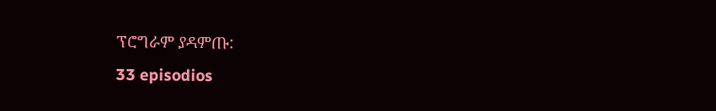ፕሮግራም ያዳምጡ:
33 episodios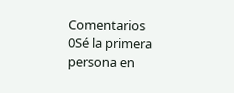Comentarios
0Sé la primera persona en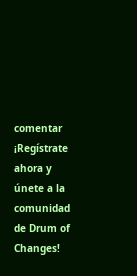comentar
¡Regístrate ahora y únete a la comunidad de Drum of Changes!